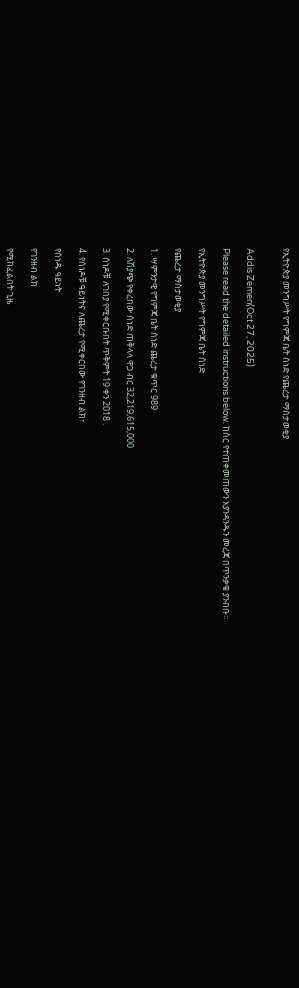የኢትዮጵያ መንግሥት የግምጃ ቤት ሰነድ የጨረታ ማስታወቂያ


Addis Zemen(Oct 27, 2025)

Please read the detailed instructions below. ከስር የተጠቀመጠውን እያንዳንዱን መረጃ በጥንቃቄ ያንብቡ።

የኢትዮጵያ መንግሥት የግምጃ ቤት ሰነድ

የጨረታ ማስታወቂያ

1. ሣምንታዊ የግምጃ ቤት ሰነድ ጨረታ ቁጥር 989

2. ለሽያጭ የቀረበው ሰነድ ጠቅላላ ዋጋ ብር 32,219,615,000

3. ሰነዶቹ ለገበያ የሚቀርቡበት ጥቅምት 19 ቀን 2018 .

4. የሰነዶቹ ዓይነትና ለጨረታ የሚቀርበው የገንዘብ ልክ፣

የሰነዱ ዓይነት

የገንዘብ ልክ

የሚከፈልበት ጊዜ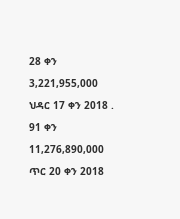28 ቀን

3,221,955,000

ህዳር 17 ቀን 2018 .

91 ቀን

11,276,890,000

ጥር 20 ቀን 2018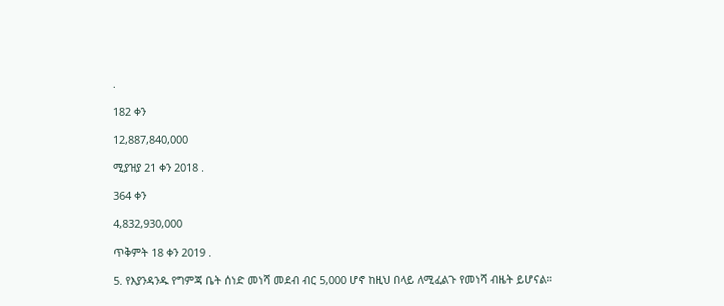.

182 ቀን

12,887,840,000

ሚያዝያ 21 ቀን 2018 .

364 ቀን

4,832,930,000

ጥቅምት 18 ቀን 2019 .

5. የእያንዳንዱ የግምጃ ቤት ሰነድ መነሻ መደብ ብር 5,000 ሆኖ ከዚህ በላይ ለሚፈልጉ የመነሻ ብዜት ይሆናል።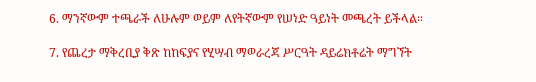6. ማንኛውም ተጫራች ለሁሉም ወይም ለየትኛውም የሠነድ ዓይነት መጫረት ይችላል።

7. የጨረታ ማቅረቢያ ቅጽ ከከፍያና የሂሣብ ማወራረጃ ሥርዓት ዳይሬክቶሬት ማግኘት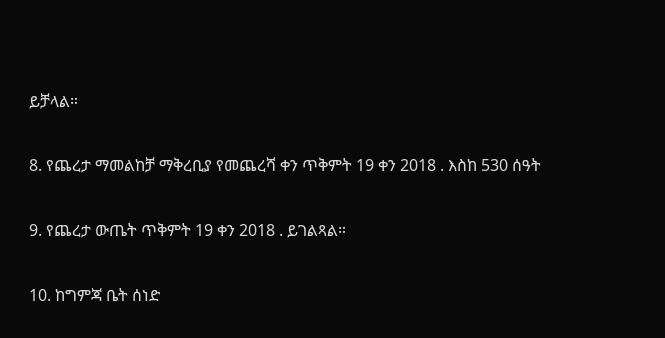ይቻላል።

8. የጨረታ ማመልከቻ ማቅረቢያ የመጨረሻ ቀን ጥቅምት 19 ቀን 2018 . እስከ 530 ሰዓት

9. የጨረታ ውጤት ጥቅምት 19 ቀን 2018 . ይገልጻል።

10. ከግምጃ ቤት ሰነድ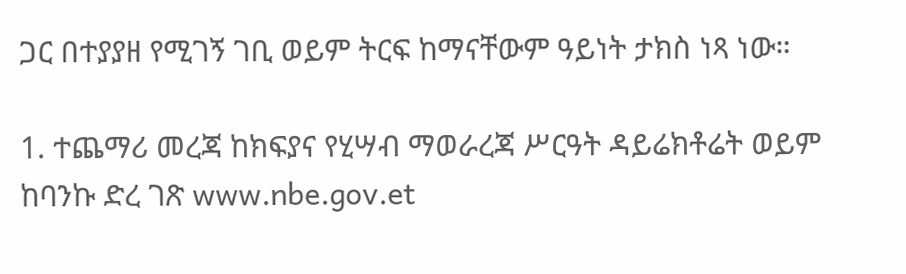ጋር በተያያዘ የሚገኝ ገቢ ወይም ትርፍ ከማናቸውም ዓይነት ታክስ ነጻ ነው።

1. ተጨማሪ መረጃ ከክፍያና የሂሣብ ማወራረጃ ሥርዓት ዳይሬክቶሬት ወይም ከባንኩ ድረ ገጽ www.nbe.gov.et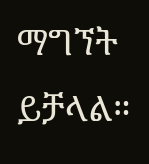ማግኘት ይቻላል።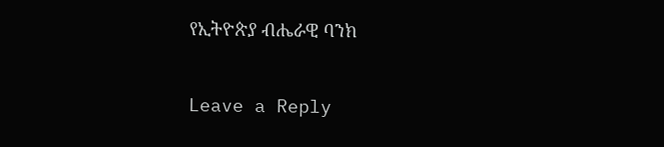የኢትዮጵያ ብሔራዊ ባንክ


Leave a Reply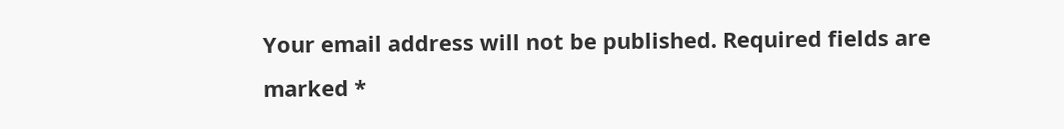Your email address will not be published. Required fields are marked *